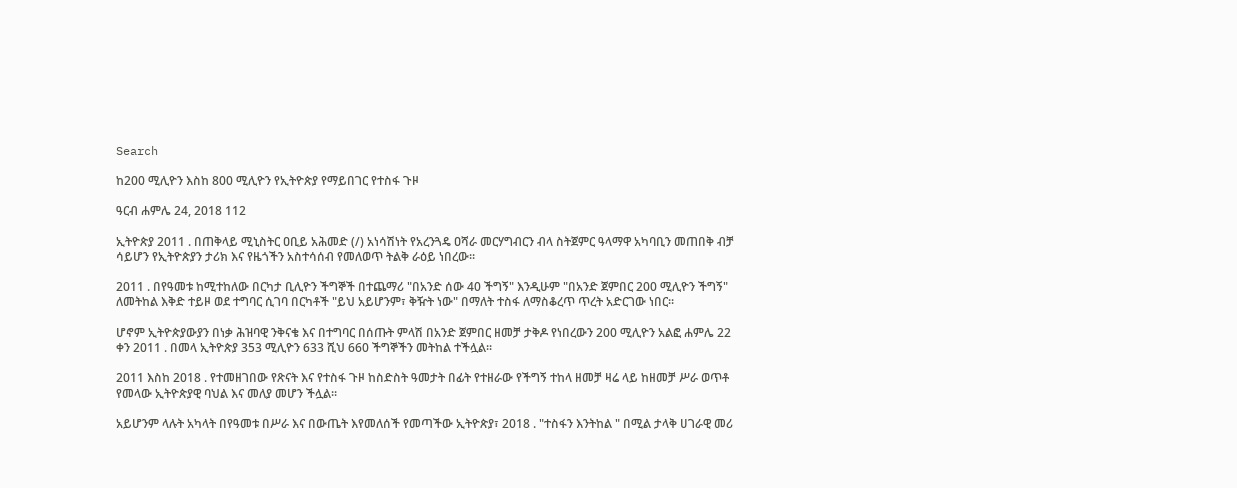Search

ከ200 ሚሊዮን እስከ 800 ሚሊዮን የኢትዮጵያ የማይበገር የተስፋ ጉዞ

ዓርብ ሐምሌ 24, 2018 112

ኢትዮጵያ 2011 . በጠቅላይ ሚኒስትር ዐቢይ አሕመድ (/) አነሳሽነት የአረንጓዴ ዐሻራ መርሃግብርን ብላ ስትጀምር ዓላማዋ አካባቢን መጠበቅ ብቻ ሳይሆን የኢትዮጵያን ታሪክ እና የዜጎችን አስተሳሰብ የመለወጥ ትልቅ ራዕይ ነበረው።

2011 . በየዓመቱ ከሚተከለው በርካታ ቢሊዮን ችግኞች በተጨማሪ "በአንድ ሰው 40 ችግኝ" እንዲሁም "በአንድ ጀምበር 200 ሚሊዮን ችግኝ" ለመትከል እቅድ ተይዞ ወደ ተግባር ሲገባ በርካቶች "ይህ አይሆንም፣ ቅዥት ነው" በማለት ተስፋ ለማስቆረጥ ጥረት አድርገው ነበር።

ሆኖም ኢትዮጵያውያን በነቃ ሕዝባዊ ንቅናቄ እና በተግባር በሰጡት ምላሽ በአንድ ጀምበር ዘመቻ ታቅዶ የነበረውን 200 ሚሊዮን አልፎ ሐምሌ 22 ቀን 2011 . በመላ ኢትዮጵያ 353 ሚሊዮን 633 ሺህ 660 ችግኞችን መትከል ተችሏል፡፡

2011 እስከ 2018 . የተመዘገበው የጽናት እና የተስፋ ጉዞ ከስድስት ዓመታት በፊት የተዘራው የችግኝ ተከላ ዘመቻ ዛሬ ላይ ከዘመቻ ሥራ ወጥቶ የመላው ኢትዮጵያዊ ባህል እና መለያ መሆን ችሏል።

አይሆንም ላሉት አካላት በየዓመቱ በሥራ እና በውጤት እየመለሰች የመጣችው ኢትዮጵያ፣ 2018 . "ተስፋን እንትከል " በሚል ታላቅ ሀገራዊ መሪ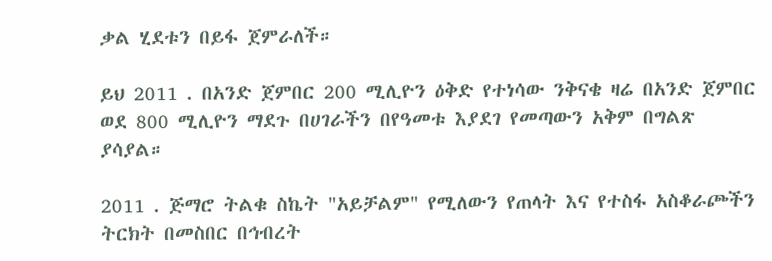ቃል ሂደቱን በይፋ ጀምራለች።

ይህ 2011 . በአንድ ጀምበር 200 ሚሊዮን ዕቅድ የተነሳው ንቅናቄ ዛሬ በአንድ ጀምበር ወደ 800 ሚሊዮን ማደጉ በሀገራችን በየዓመቱ እያደገ የመጣውን አቅም በግልጽ ያሳያል።

2011 . ጅማሮ ትልቁ ስኬት "አይቻልም" የሚለውን የጠላት እና የተስፋ አስቆራጮችን ትርክት በመስበር በኅብረት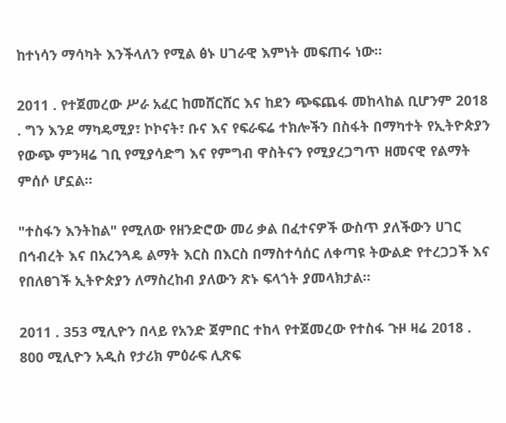ከተነሳን ማሳካት እንችላለን የሚል ፅኑ ሀገራዊ እምነት መፍጠሩ ነው።

2011 . የተጀመረው ሥራ አፈር ከመሸርሸር እና ከደን ጭፍጨፋ መከላከል ቢሆንም 2018 . ግን እንደ ማካዴሚያ፣ ኮኮናት፣ ቡና እና የፍራፍሬ ተክሎችን በስፋት በማካተት የኢትዮጵያን የውጭ ምንዛሬ ገቢ የሚያሳድግ እና የምግብ ዋስትናን የሚያረጋግጥ ዘመናዊ የልማት ምሰሶ ሆኗል።

"ተስፋን እንትከል" የሚለው የዘንድሮው መሪ ቃል በፈተናዎች ውስጥ ያለችውን ሀገር በኅብረት እና በአረንጓዴ ልማት እርስ በእርስ በማስተሳሰር ለቀጣዩ ትውልድ የተረጋጋች እና የበለፀገች ኢትዮጵያን ለማስረከብ ያለውን ጽኑ ፍላጎት ያመላክታል።

2011 . 353 ሚሊዮን በላይ የአንድ ጀምበር ተከላ የተጀመረው የተስፋ ጉዞ ዛሬ 2018 . 800 ሚሊዮን አዲስ የታሪክ ምዕራፍ ሊጽፍ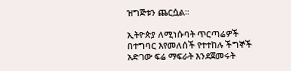ዝግጅቱን ጨርሷል።

ኢትዮጵያ ለሚነሱባት ጥርጣሬዎች በተግባር እየመለሰች የተተከሉ ችግኞች አድገው ፍሬ ማፍራት እንደጀመሩት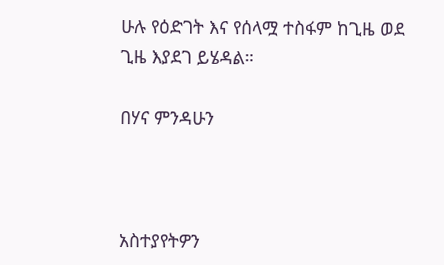ሁሉ የዕድገት እና የሰላሟ ተስፋም ከጊዜ ወደ ጊዜ እያደገ ይሄዳል።

በሃና ምንዳሁን



አስተያየትዎን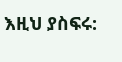እዚህ ያስፍሩ: